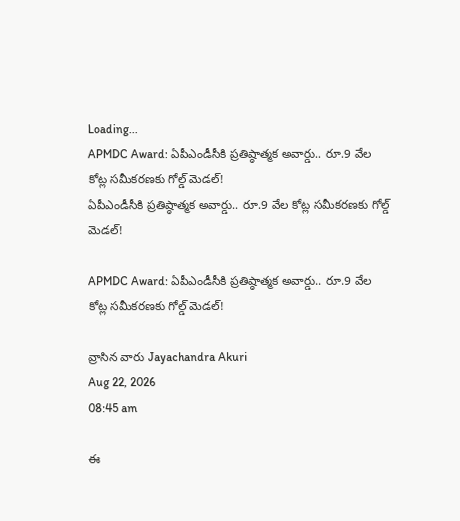Loading...
APMDC Award: ఏపీఎండీసీకి ప్రతిష్ఠాత్మక అవార్డు.. రూ.9 వేల కోట్ల సమీకరణకు గోల్డ్‌ మెడల్‌!
ఏపీఎండీసీకి ప్రతిష్ఠాత్మక అవార్డు.. రూ.9 వేల కోట్ల సమీకరణకు గోల్డ్‌ మెడల్‌!

APMDC Award: ఏపీఎండీసీకి ప్రతిష్ఠాత్మక అవార్డు.. రూ.9 వేల కోట్ల సమీకరణకు గోల్డ్‌ మెడల్‌!

వ్రాసిన వారు Jayachandra Akuri
Aug 22, 2026
08:45 am

ఈ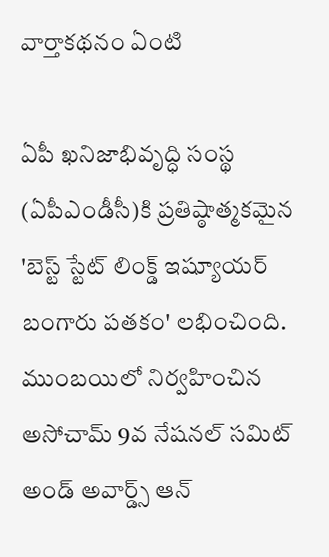వార్తాకథనం ఏంటి

ఏపీ ఖనిజాభివృద్ధి సంస్థ (ఏపీఎండీసీ)కి ప్రతిష్ఠాత్మకమైన 'బెస్ట్‌ స్టేట్‌ లింక్డ్‌ ఇష్యూయర్‌ బంగారు పతకం' లభించింది. ముంబయిలో నిర్వహించిన అసోచామ్‌ 9వ నేషనల్‌ సమిట్‌ అండ్‌ అవార్డ్స్‌ ఆన్‌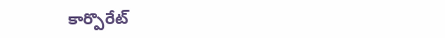కార్పొరేట్‌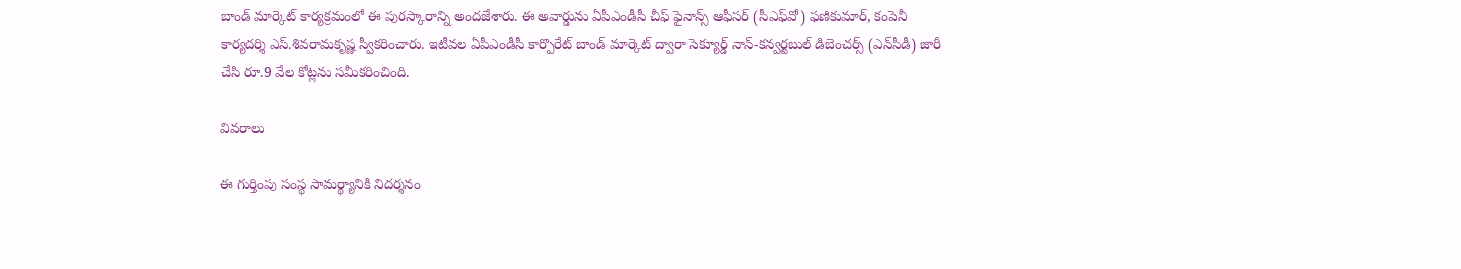బాండ్‌ మార్కెట్‌ కార్యక్రమంలో ఈ పురస్కారాన్ని అందజేశారు. ఈ అవార్డును ఏపీఎండీసీ చీఫ్‌ ఫైనాన్స్‌ ఆఫీసర్‌ (సీఎఫ్‌వో) ఫణికుమార్‌, కంపెనీ కార్యదర్శి ఎస్‌.శివరామకృష్ణ స్వీకరించారు. ఇటీవల ఏపీఎండీసీ కార్పొరేట్‌ బాండ్‌ మార్కెట్‌ ద్వారా సెక్యూర్డ్‌ నాన్‌-కన్వర్టబుల్‌ డిబెంచర్స్‌ (ఎన్‌సీడీ) జారీ చేసి రూ.9 వేల కోట్లను సమీకరించింది.

వివరాలు

ఈ గుర్తింపు సంస్థ సామర్థ్యానికి నిదర్శనం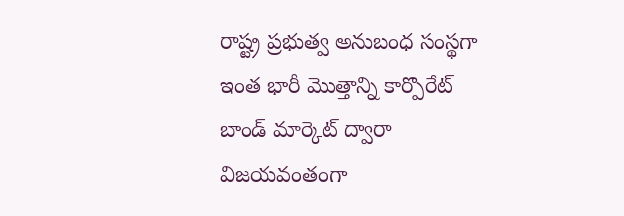రాష్ట్ర ప్రభుత్వ అనుబంధ సంస్థగా ఇంత భారీ మొత్తాన్ని కార్పొరేట్‌ బాండ్‌ మార్కెట్‌ ద్వారా విజయవంతంగా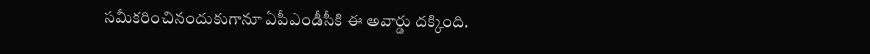సమీకరించినందుకుగానూ ఏపీఎండీసీకి ఈ అవార్డు దక్కింది.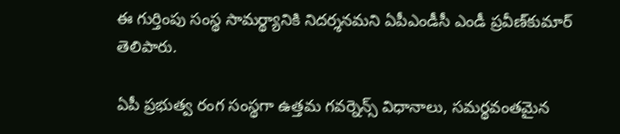ఈ గుర్తింపు సంస్థ సామర్థ్యానికి నిదర్శనమని ఏపీఎండీసీ ఎండీ ప్రవీణ్‌కుమార్‌ తెలిపారు.

ఏపీ ప్రభుత్వ రంగ సంస్థగా ఉత్తమ గవర్నెన్స్‌ విధానాలు, సమర్థవంతమైన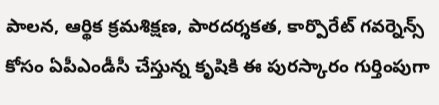పాలన, ఆర్థిక క్రమశిక్షణ, పారదర్శకత, కార్పొరేట్‌ గవర్నెన్స్‌ కోసం ఏపీఎండీసీ చేస్తున్న కృషికి ఈ పురస్కారం గుర్తింపుగా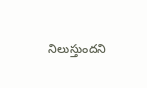నిలుస్తుందని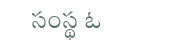సంస్థ ఓ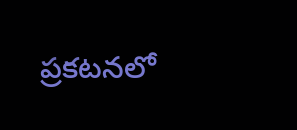ప్రకటనలో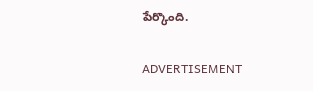పేర్కొంది.

ADVERTISEMENT